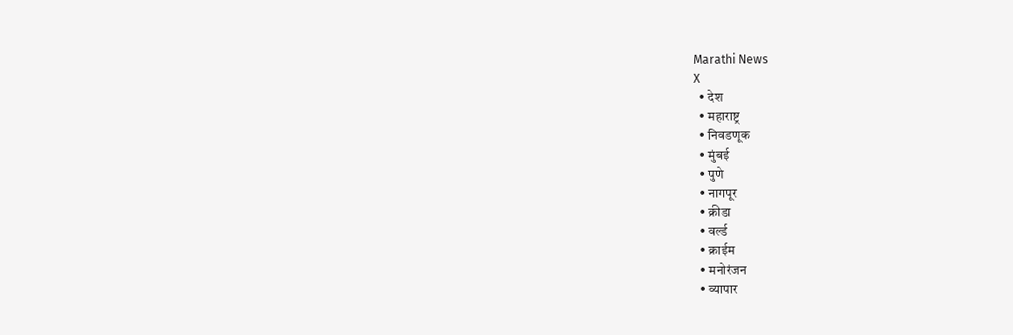Marathi News
X
  • देश
  • महाराष्ट्र
  • निवडणूक
  • मुंबई
  • पुणे
  • नागपूर
  • क्रीडा
  • वर्ल्ड
  • क्राईम
  • मनोरंजन
  • व्यापार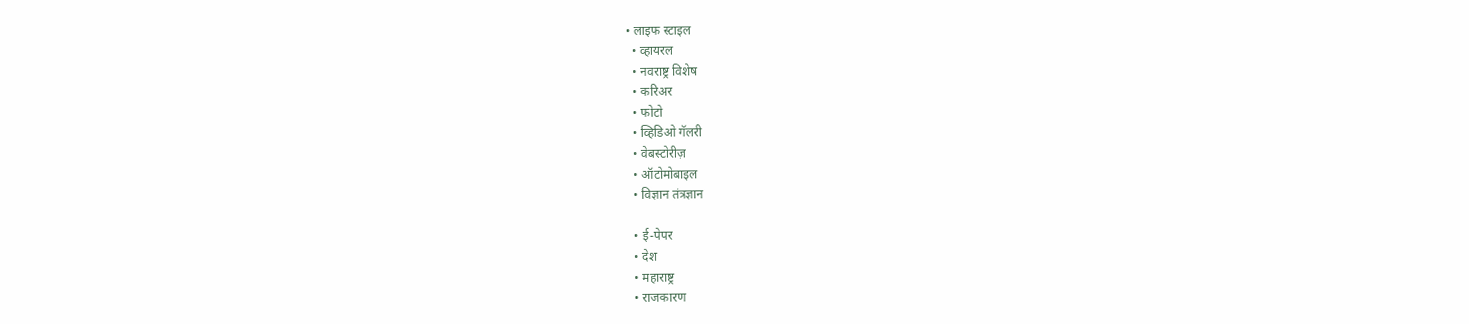• लाइफ स्टाइल
  • व्हायरल
  • नवराष्ट्र विशेष
  • करिअर
  • फोटो
  • व्हिडिओ गॅलरी
  • वेबस्टोरीज़
  • ऑटोमोबाइल
  • विज्ञान तंत्रज्ञान

  • ई-पेपर
  • देश
  • महाराष्ट्र
  • राजकारण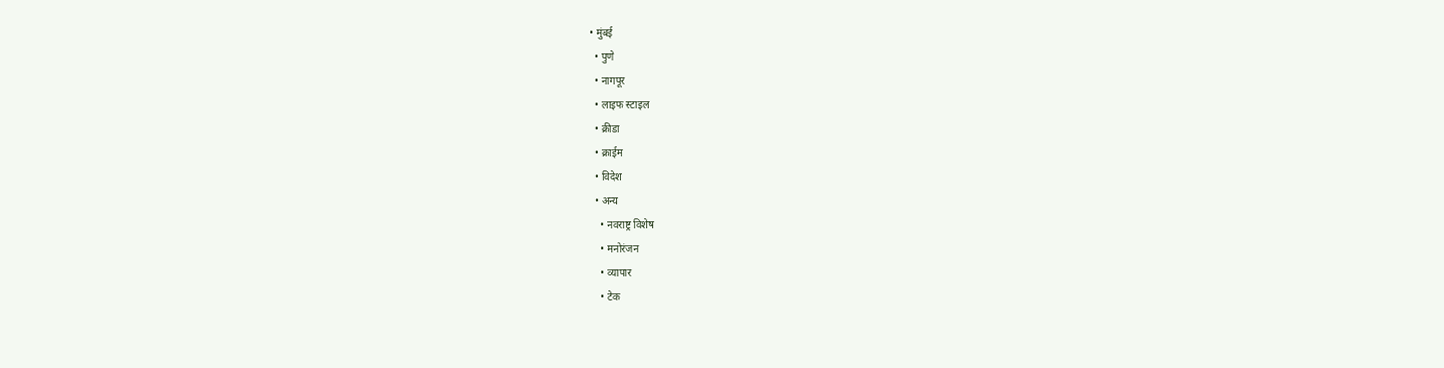• मुंबई
  • पुणे
  • नागपूर
  • लाइफ स्टाइल
  • क्रीडा
  • क्राईम
  • विदेश
  • अन्य
    • नवराष्ट्र विशेष
    • मनोरंजन
    • व्यापार
    • टेक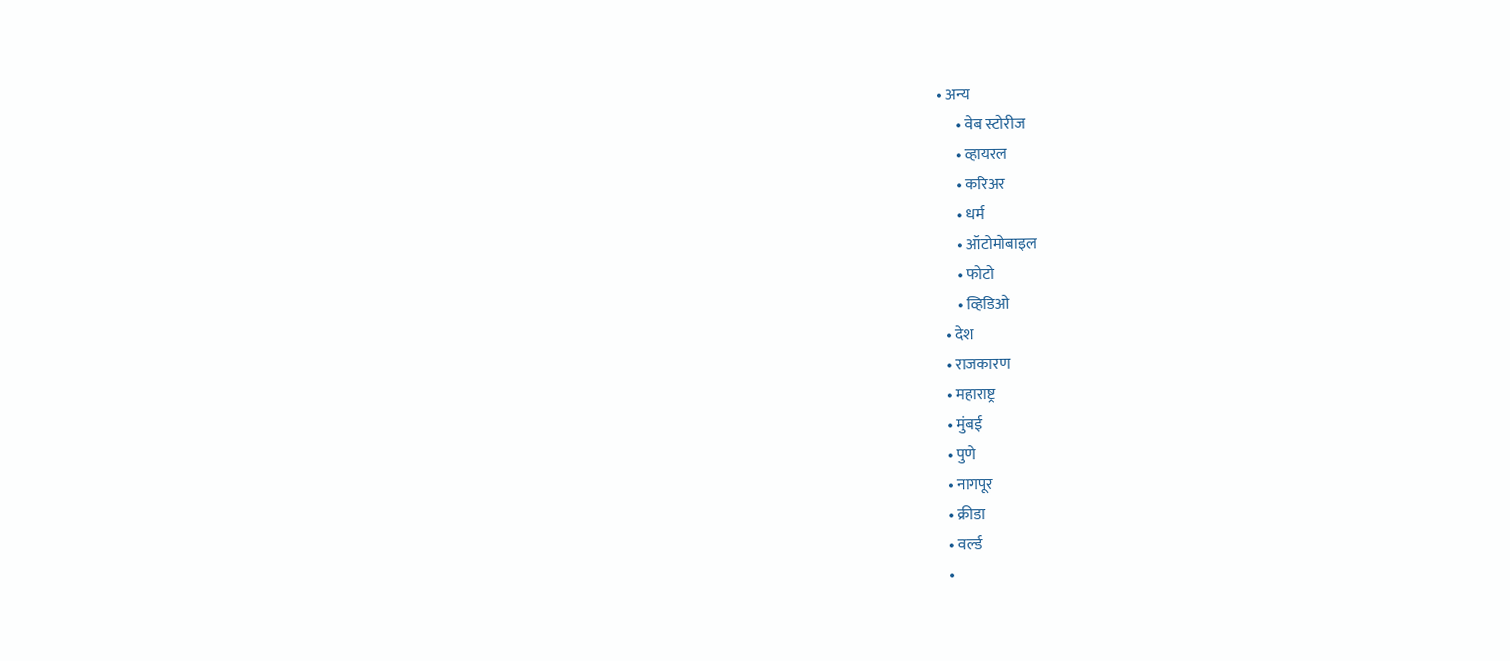• अन्य
      • वेब स्टोरीज
      • व्हायरल
      • करिअर
      • धर्म
      • ऑटोमोबाइल
      • फोटो
      • व्हिडिओ
  • देश
  • राजकारण
  • महाराष्ट्र
  • मुंबई
  • पुणे
  • नागपूर
  • क्रीडा
  • वर्ल्ड
  •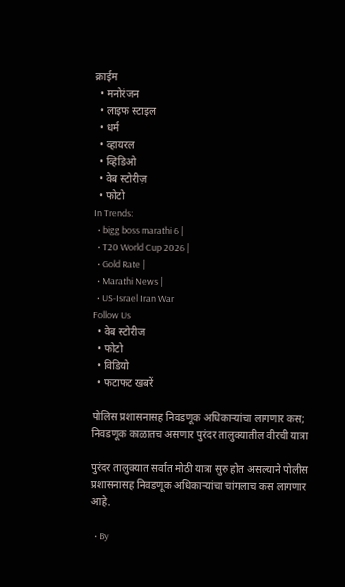क्राईम
  • मनोरंजन
  • लाइफ स्टाइल
  • धर्म
  • व्हायरल
  • व्हिडिओ
  • वेब स्टोरीज़
  • फोटो
In Trends:
  • bigg boss marathi 6 |
  • T20 World Cup 2026 |
  • Gold Rate |
  • Marathi News |
  • US-Israel Iran War
Follow Us
  • वेब स्टोरीज
  • फोटो
  • विडियो
  • फटाफट खबरें

पोलिस प्रशासनासह निवडणूक अधिकाऱ्यांचा लागणार कस; निवडणूक काळातच असणार पुरंदर तालुक्यातील वीरची यात्रा

पुरंदर तालुक्यात सर्वात मोठी यात्रा सुरु होत असल्याने पोलीस प्रशासनासह निवडणूक अधिकाऱ्यांचा चांगलाच कस लागणार आहे.

  • By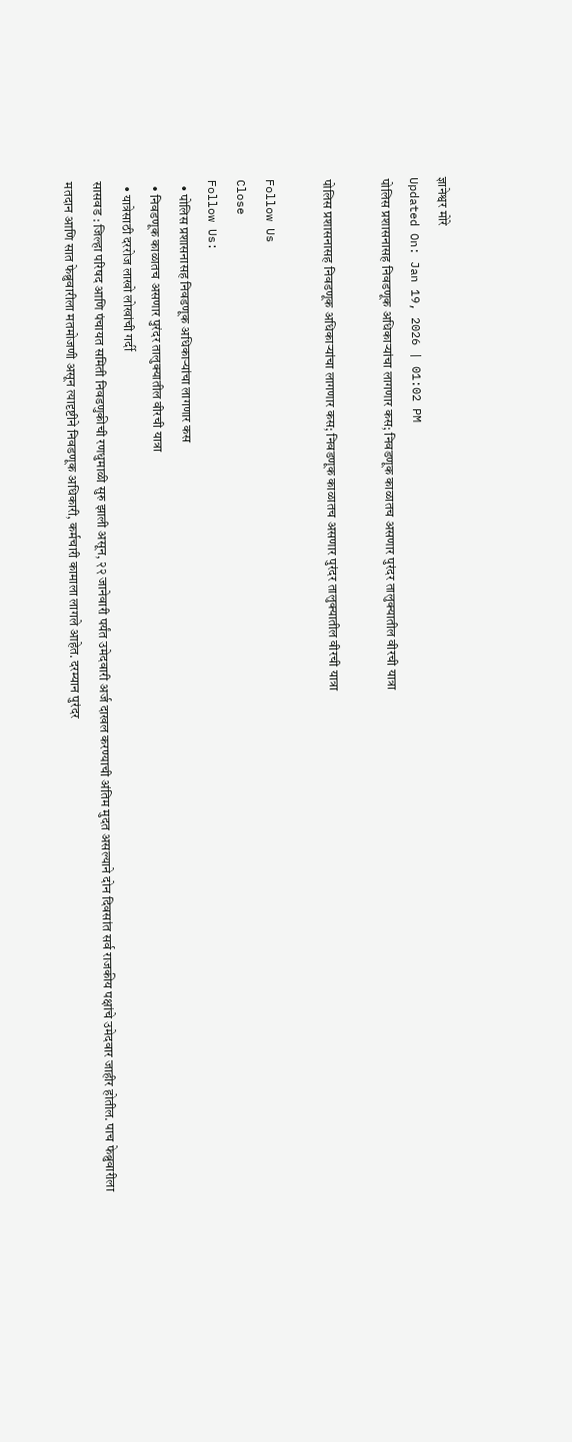ज्ञानेश्वर मोरे
Updated On: Jan 19, 2026 | 01:02 PM
पोलिस प्रशासनासह निवडणूक अधिकाऱ्यांचा लागणार कस; निवडणूक काळातच असणार पुरंदर तालुक्यातील वीरची यात्रा

पोलिस प्रशासनासह निवडणूक अधिकाऱ्यांचा लागणार कस; निवडणूक काळातच असणार पुरंदर तालुक्यातील वीरची यात्रा

Follow Us
Close
Follow Us:
  • पोलिस प्रशासनासह निवडणूक अधिकाऱ्यांचा लागणार कस
  • निवडणूक काळातच असणार पुरंदर तालुक्यातील वीरची यात्रा
  • यात्रेसाठी दररोज लाखो लोखांची गर्दी
सासवड : जिल्हा परिषद आणि पंचायत समिती निवडणुकीची रणधुमाळी सुरु झाली असून, २२ जानेवारी पर्यंत उमेदवारी अर्ज दाखल करण्याची अंतिम मुदत असल्याने दोन दिवसांत सर्व राजकीय पक्षांचे उमेदवार जाहीर होतील. पाच फेब्रुवारीला मतदान आणि सात फेब्रुवारीला मतमोजणी असून त्यादृष्टीने निवडणूक अधिकारी, कर्मचारी कामाला लागले आहेत. दरम्यान पुरंदर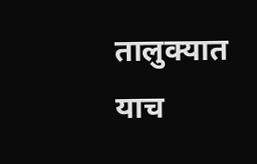तालुक्यात याच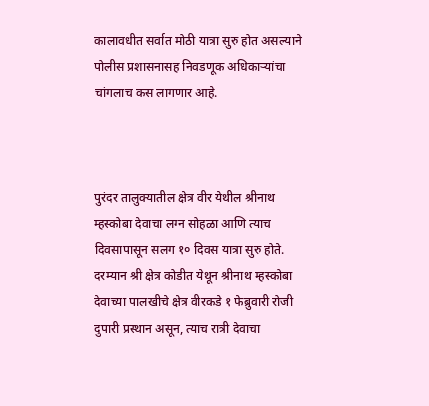कालावधीत सर्वात मोठी यात्रा सुरु होत असल्याने पोलीस प्रशासनासह निवडणूक अधिकाऱ्यांचा चांगलाच कस लागणार आहे.



पुरंदर तालुक्यातील क्षेत्र वीर येथील श्रीनाथ म्हस्कोबा देवाचा लग्न सोहळा आणि त्याच दिवसापासून सलग १० दिवस यात्रा सुरु होते. दरम्यान श्री क्षेत्र कोडीत येथून श्रीनाथ म्हस्कोबा देवाच्या पालखीचे क्षेत्र वीरकडे १ फेब्रुवारी रोजी दुपारी प्रस्थान असून, त्याच रात्री देवाचा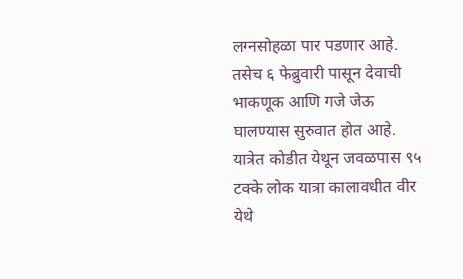लग्नसोहळा पार पडणार आहे. तसेच ६ फेब्रुवारी पासून देवाची भाकणूक आणि गजे जेऊ घालण्यास सुरुवात होत आहे. यात्रेत कोडीत येथून जवळपास ९५ टक्के लोक यात्रा कालावधीत वीर येथे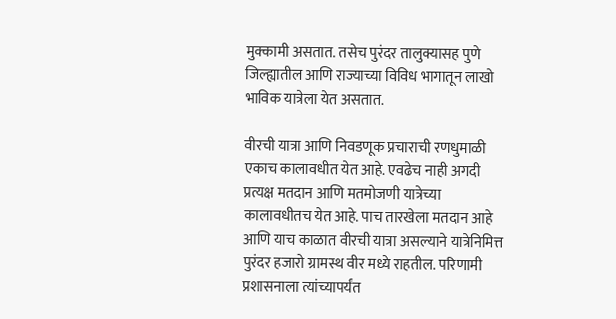मुक्कामी असतात. तसेच पुरंदर तालुक्यासह पुणे जिल्ह्यातील आणि राज्याच्या विविध भागातून लाखो भाविक यात्रेला येत असतात.

वीरची यात्रा आणि निवडणूक प्रचाराची रणधुमाळी एकाच कालावधीत येत आहे. एवढेच नाही अगदी प्रत्यक्ष मतदान आणि मतमोजणी यात्रेच्या कालावधीतच येत आहे. पाच तारखेला मतदान आहे आणि याच काळात वीरची यात्रा असल्याने यात्रेनिमित्त पुरंदर हजारो ग्रामस्थ वीर मध्ये राहतील. परिणामी प्रशासनाला त्यांच्यापर्यंत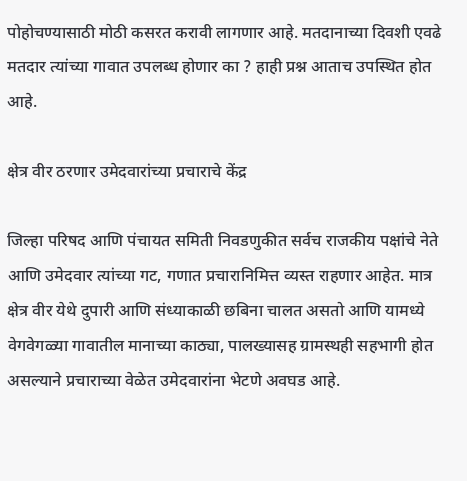पोहोचण्यासाठी मोठी कसरत करावी लागणार आहे. मतदानाच्या दिवशी एवढे मतदार त्यांच्या गावात उपलब्ध होणार का ? हाही प्रश्न आताच उपस्थित होत आहे.

क्षेत्र वीर ठरणार उमेदवारांच्या प्रचाराचे केंद्र

जिल्हा परिषद आणि पंचायत समिती निवडणुकीत सर्वच राजकीय पक्षांचे नेते आणि उमेदवार त्यांच्या गट, गणात प्रचारानिमित्त व्यस्त राहणार आहेत. मात्र क्षेत्र वीर येथे दुपारी आणि संध्याकाळी छबिना चालत असतो आणि यामध्ये वेगवेगळ्या गावातील मानाच्या काठ्या, पालख्यासह ग्रामस्थही सहभागी होत असल्याने प्रचाराच्या वेळेत उमेदवारांना भेटणे अवघड आहे.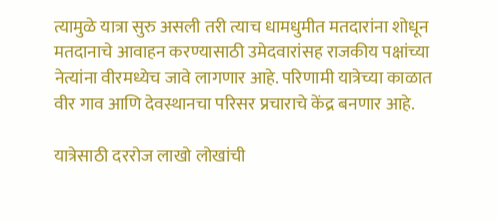त्यामुळे यात्रा सुरु असली तरी त्याच धामधुमीत मतदारांना शोधून मतदानाचे आवाहन करण्यासाठी उमेदवारांसह राजकीय पक्षांच्या नेत्यांना वीरमध्येच जावे लागणार आहे. परिणामी यात्रेच्या काळात वीर गाव आणि देवस्थानचा परिसर प्रचाराचे केंद्र बनणार आहे.

यात्रेसाठी दररोज लाखो लोखांची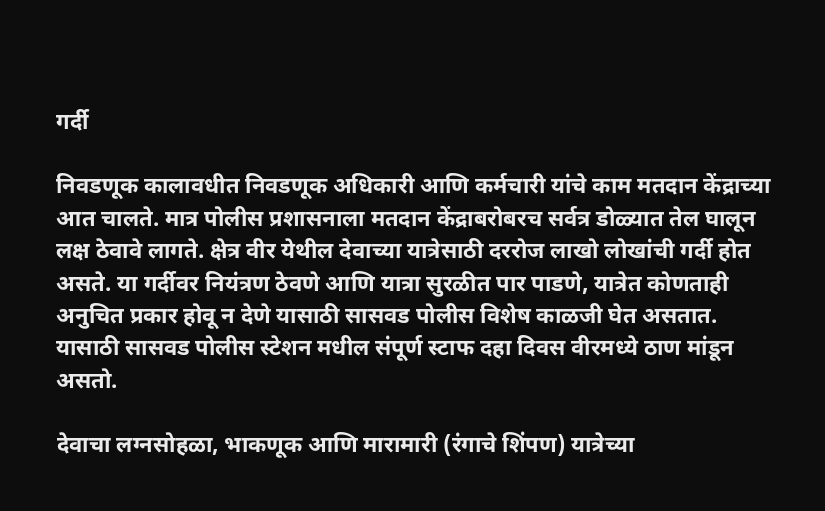गर्दी

निवडणूक कालावधीत निवडणूक अधिकारी आणि कर्मचारी यांचे काम मतदान केंद्राच्या आत चालते. मात्र पोलीस प्रशासनाला मतदान केंद्राबरोबरच सर्वत्र डोळ्यात तेल घालून लक्ष ठेवावे लागते. क्षेत्र वीर येथील देवाच्या यात्रेसाठी दररोज लाखो लोखांची गर्दी होत असते. या गर्दीवर नियंत्रण ठेवणे आणि यात्रा सुरळीत पार पाडणे, यात्रेत कोणताही अनुचित प्रकार होवू न देणे यासाठी सासवड पोलीस विशेष काळजी घेत असतात. यासाठी सासवड पोलीस स्टेशन मधील संपूर्ण स्टाफ दहा दिवस वीरमध्ये ठाण मांडून असतो.

देवाचा लग्नसोहळा, भाकणूक आणि मारामारी (रंगाचे शिंपण) यात्रेच्या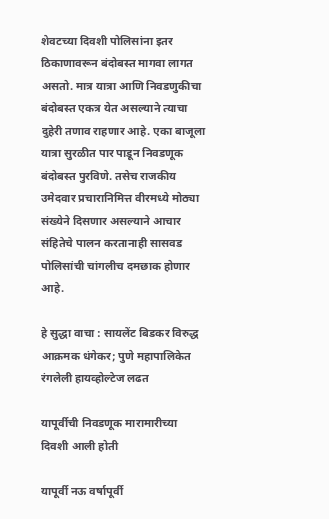शेवटच्या दिवशी पोलिसांना इतर ठिकाणावरून बंदोबस्त मागवा लागत असतो. मात्र यात्रा आणि निवडणुकीचा बंदोबस्त एकत्र येत असल्याने त्याचा दुहेरी तणाव राहणार आहे. एका बाजूला यात्रा सुरळीत पार पाडून निवडणूक बंदोबस्त पुरविणे. तसेच राजकीय उमेदवार प्रचारानिमित्त वीरमध्ये मोठ्या संख्येने दिसणार असल्याने आचार संहितेचे पालन करतानाही सासवड पोलिसांची चांगलीच दमछाक होणार आहे.

हे सुद्धा वाचा : सायलेंट बिडकर विरुद्ध आक्रमक धंगेकर; पुणे महापालिकेत रंगलेली हायव्होल्टेज लढत

यापूर्वीची निवडणूक मारामारीच्या दिवशी आली होती

यापूर्वी नऊ वर्षापूर्वी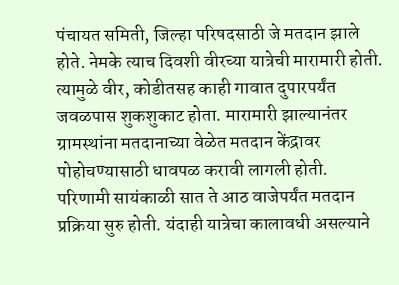पंचायत समिती, जिल्हा परिषदसाठी जे मतदान झाले होते. नेमके त्याच दिवशी वीरच्या यात्रेची मारामारी होती. त्यामुळे वीर, कोडीतसह काही गावात दुपारपर्यंत जवळपास शुकशुकाट होता. मारामारी झाल्यानंतर ग्रामस्थांना मतदानाच्या वेळेत मतदान केंद्रावर पोहोचण्यासाठी धावपळ करावी लागली होती. परिणामी सायंकाळी सात ते आठ वाजेपर्यंत मतदान प्रक्रिया सुरु होती. यंदाही यात्रेचा कालावधी असल्याने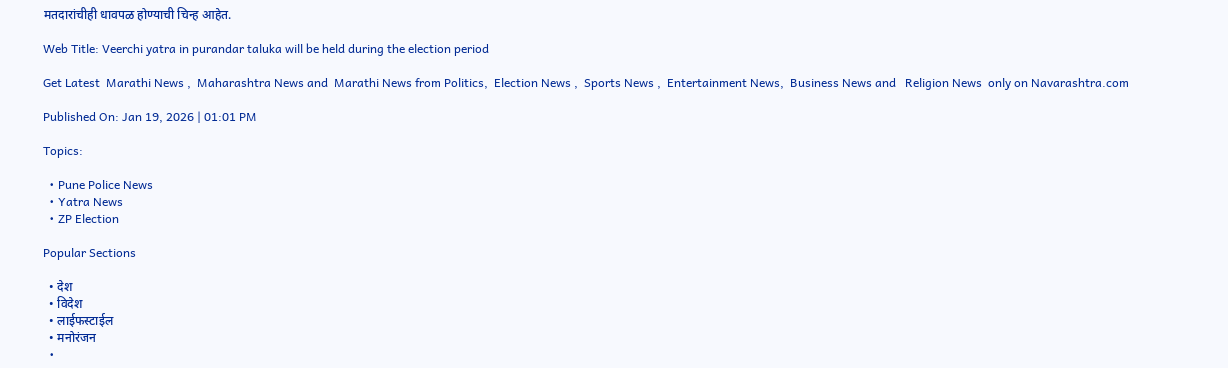मतदारांचीही धावपळ होण्याची चिन्ह आहेत.

Web Title: Veerchi yatra in purandar taluka will be held during the election period

Get Latest  Marathi News ,  Maharashtra News and  Marathi News from Politics,  Election News ,  Sports News ,  Entertainment News,  Business News and   Religion News  only on Navarashtra.com

Published On: Jan 19, 2026 | 01:01 PM

Topics:

  • Pune Police News
  • Yatra News
  • ZP Election

Popular Sections

  • देश
  • विदेश
  • लाईफस्टाईल
  • मनोरंजन
  •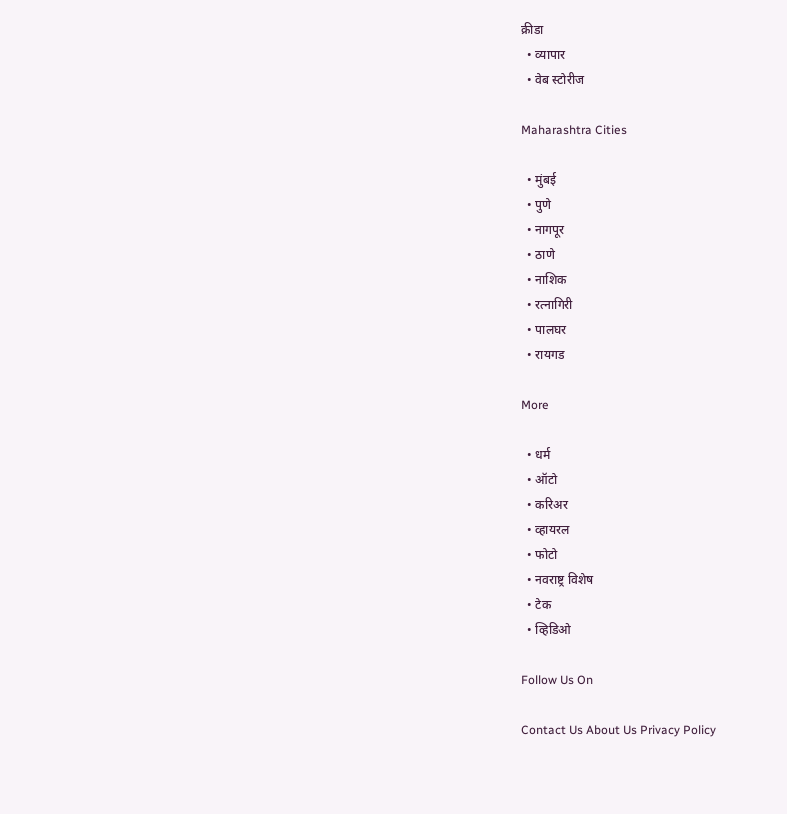क्रीडा
  • व्यापार
  • वेब स्टोरीज

Maharashtra Cities

  • मुंबई
  • पुणे
  • नागपूर
  • ठाणे
  • नाशिक
  • रत्नागिरी
  • पालघर
  • रायगड

More

  • धर्म
  • ऑटो
  • करिअर
  • व्हायरल
  • फोटो
  • नवराष्ट्र विशेष
  • टेक
  • व्हिडिओ

Follow Us On

Contact Us About Us Privacy Policy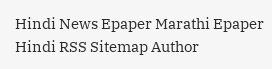Hindi News Epaper Marathi Epaper Hindi RSS Sitemap Author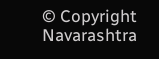© Copyright Navarashtra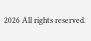2026 All rights reserved.